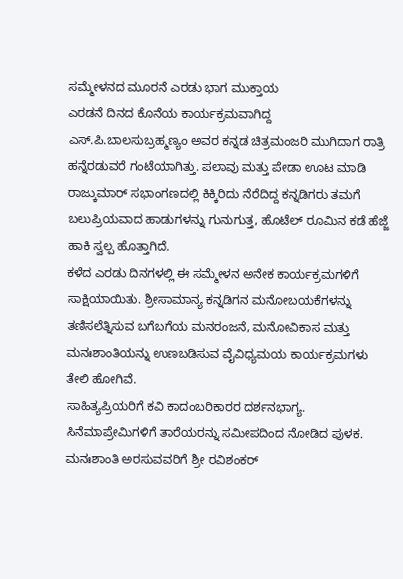ಸಮ್ಮೇಳನದ ಮೂರನೆ ಎರಡು ಭಾಗ ಮುಕ್ತಾಯ
ಎರಡನೆ ದಿನದ ಕೊನೆಯ ಕಾರ್ಯಕ್ರಮವಾಗಿದ್ದ ಎಸ್.ಪಿ.ಬಾಲಸುಬ್ರಹ್ಮಣ್ಯಂ ಅವರ ಕನ್ನಡ ಚಿತ್ರಮಂಜರಿ ಮುಗಿದಾಗ ರಾತ್ರಿ ಹನ್ನೆರಡುವರೆ ಗಂಟೆಯಾಗಿತ್ತು. ಪಲಾವು ಮತ್ತು ಪೇಡಾ ಊಟ ಮಾಡಿ ರಾಜ್ಕುಮಾರ್ ಸಭಾಂಗಣದಲ್ಲಿ ಕಿಕ್ಕಿರಿದು ನೆರೆದಿದ್ದ ಕನ್ನಡಿಗರು ತಮಗೆ ಬಲುಪ್ರಿಯವಾದ ಹಾಡುಗಳನ್ನು ಗುನುಗುತ್ತ, ಹೊಟೆಲ್ ರೂಮಿನ ಕಡೆ ಹೆಜ್ಜೆ ಹಾಕಿ ಸ್ವಲ್ಪ ಹೊತ್ತಾಗಿದೆ.
ಕಳೆದ ಎರಡು ದಿನಗಳಲ್ಲಿ ಈ ಸಮ್ಮೇಳನ ಅನೇಕ ಕಾರ್ಯಕ್ರಮಗಳಿಗೆ ಸಾಕ್ಷಿಯಾಯಿತು. ಶ್ರೀಸಾಮಾನ್ಯ ಕನ್ನಡಿಗನ ಮನೋಬಯಕೆಗಳನ್ನು ತಣಿಸಲೆತ್ನಿಸುವ ಬಗೆಬಗೆಯ ಮನರಂಜನೆ, ಮನೋವಿಕಾಸ ಮತ್ತು ಮನಃಶಾಂತಿಯನ್ನು ಉಣಬಡಿಸುವ ವೈವಿಧ್ಯಮಯ ಕಾರ್ಯಕ್ರಮಗಳು ತೇಲಿ ಹೋಗಿವೆ.
ಸಾಹಿತ್ಯಪ್ರಿಯರಿಗೆ ಕವಿ ಕಾದಂಬರಿಕಾರರ ದರ್ಶನಭಾಗ್ಯ. ಸಿನೆಮಾಪ್ರೇಮಿಗಳಿಗೆ ತಾರೆಯರನ್ನು ಸಮೀಪದಿಂದ ನೋಡಿದ ಪುಳಕ. ಮನಃಶಾಂತಿ ಅರಸುವವರಿಗೆ ಶ್ರೀ ರವಿಶಂಕರ್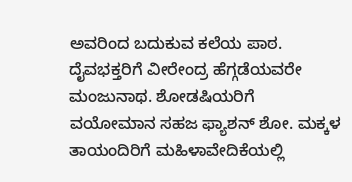ಅವರಿಂದ ಬದುಕುವ ಕಲೆಯ ಪಾಠ. ದೈವಭಕ್ತರಿಗೆ ವೀರೇಂದ್ರ ಹೆಗ್ಗಡೆಯವರೇ ಮಂಜುನಾಥ. ಶೋಡಷಿಯರಿಗೆ ವಯೋಮಾನ ಸಹಜ ಫ್ಯಾಶನ್ ಶೋ. ಮಕ್ಕಳ ತಾಯಂದಿರಿಗೆ ಮಹಿಳಾವೇದಿಕೆಯಲ್ಲಿ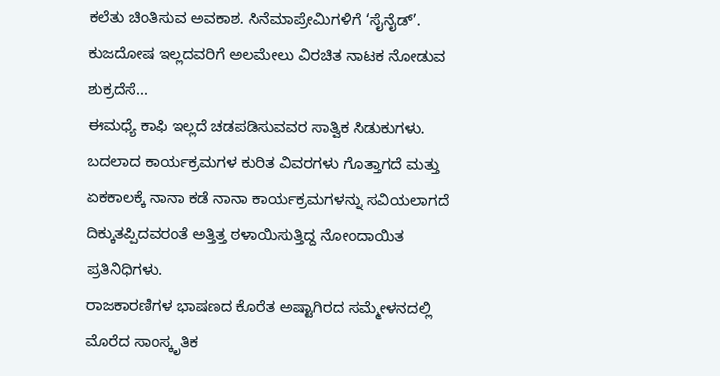ಕಲೆತು ಚಿಂತಿಸುವ ಅವಕಾಶ. ಸಿನೆಮಾಪ್ರೇಮಿಗಳಿಗೆ ‘ಸೈನೈಡ್’. ಕುಜದೋಷ ಇಲ್ಲದವರಿಗೆ ಅಲಮೇಲು ವಿರಚಿತ ನಾಟಕ ನೋಡುವ ಶುಕ್ರದೆಸೆ...
ಈಮಧ್ಯೆ ಕಾಫಿ ಇಲ್ಲದೆ ಚಡಪಡಿಸುವವರ ಸಾತ್ವಿಕ ಸಿಡುಕುಗಳು. ಬದಲಾದ ಕಾರ್ಯಕ್ರಮಗಳ ಕುರಿತ ವಿವರಗಳು ಗೊತ್ತಾಗದೆ ಮತ್ತು ಏಕಕಾಲಕ್ಕೆ ನಾನಾ ಕಡೆ ನಾನಾ ಕಾರ್ಯಕ್ರಮಗಳನ್ನು ಸವಿಯಲಾಗದೆ ದಿಕ್ಕುತಪ್ಪಿದವರಂತೆ ಅತ್ತಿತ್ತ ಠಳಾಯಿಸುತ್ತಿದ್ದ ನೋಂದಾಯಿತ ಪ್ರತಿನಿಧಿಗಳು.
ರಾಜಕಾರಣಿಗಳ ಭಾಷಣದ ಕೊರೆತ ಅಷ್ಟಾಗಿರದ ಸಮ್ಮೇಳನದಲ್ಲಿ ಮೊರೆದ ಸಾಂಸ್ಕೃತಿಕ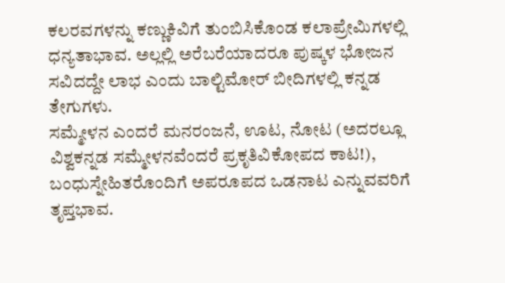ಕಲರವಗಳನ್ನು ಕಣ್ಣುಕಿವಿಗೆ ತುಂಬಿಸಿಕೊಂಡ ಕಲಾಪ್ರೇಮಿಗಳಲ್ಲಿ ಧನ್ಯತಾಭಾವ. ಅಲ್ಲಲ್ಲಿ ಅರೆಬರೆಯಾದರೂ ಪುಷ್ಕಳ ಭೋಜನ ಸವಿದದ್ದೇ ಲಾಭ ಎಂದು ಬಾಲ್ಟಿಮೋರ್ ಬೀದಿಗಳಲ್ಲಿ ಕನ್ನಡ ತೇಗುಗಳು.
ಸಮ್ಮೇಳನ ಎಂದರೆ ಮನರಂಜನೆ, ಊಟ, ನೋಟ (ಅದರಲ್ಲೂ ವಿಶ್ವಕನ್ನಡ ಸಮ್ಮೇಳನವೆಂದರೆ ಪ್ರಕೃತಿವಿಕೋಪದ ಕಾಟ!), ಬಂಧುಸ್ನೇಹಿತರೊಂದಿಗೆ ಅಪರೂಪದ ಒಡನಾಟ ಎನ್ನುವವರಿಗೆ ತೃಪ್ತಭಾವ.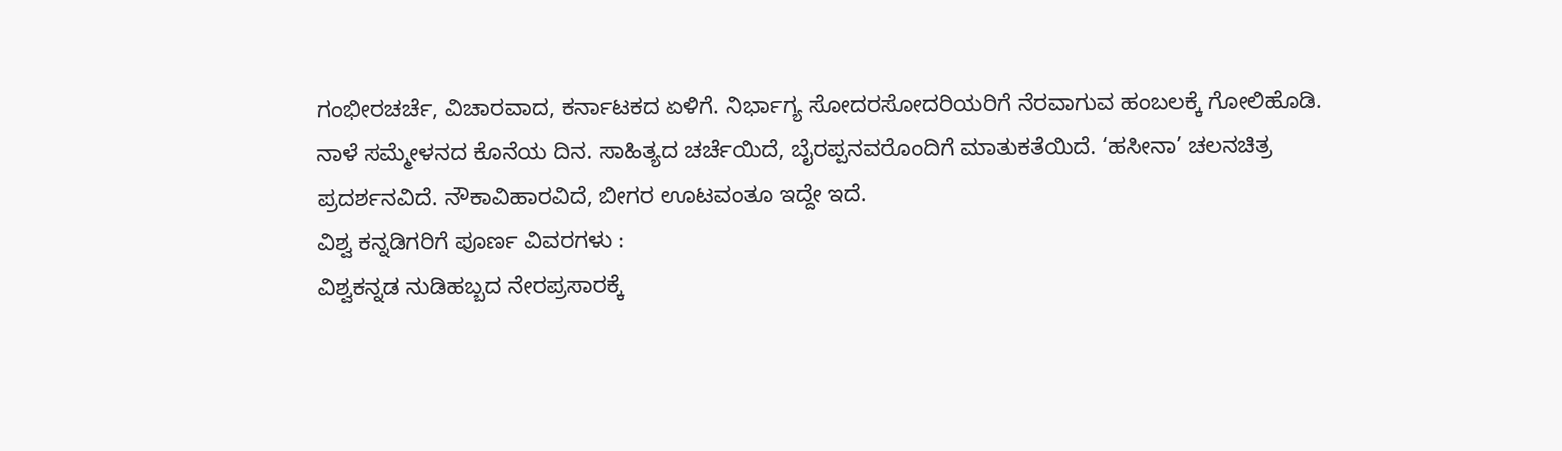ಗಂಭೀರಚರ್ಚೆ, ವಿಚಾರವಾದ, ಕರ್ನಾಟಕದ ಏಳಿಗೆ. ನಿರ್ಭಾಗ್ಯ ಸೋದರಸೋದರಿಯರಿಗೆ ನೆರವಾಗುವ ಹಂಬಲಕ್ಕೆ ಗೋಲಿಹೊಡಿ.
ನಾಳೆ ಸಮ್ಮೇಳನದ ಕೊನೆಯ ದಿನ. ಸಾಹಿತ್ಯದ ಚರ್ಚೆಯಿದೆ, ಬೈರಪ್ಪನವರೊಂದಿಗೆ ಮಾತುಕತೆಯಿದೆ. ‘ಹಸೀನಾ’ ಚಲನಚಿತ್ರ ಪ್ರದರ್ಶನವಿದೆ. ನೌಕಾವಿಹಾರವಿದೆ, ಬೀಗರ ಊಟವಂತೂ ಇದ್ದೇ ಇದೆ.
ವಿಶ್ವ ಕನ್ನಡಿಗರಿಗೆ ಪೂರ್ಣ ವಿವರಗಳು :
ವಿಶ್ವಕನ್ನಡ ನುಡಿಹಬ್ಬದ ನೇರಪ್ರಸಾರಕ್ಕೆ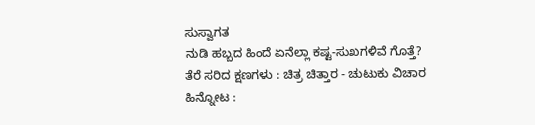ಸುಸ್ವಾಗತ
ನುಡಿ ಹಬ್ಬದ ಹಿಂದೆ ಏನೆಲ್ಲಾ ಕಷ್ಟ-ಸುಖಗಳಿವೆ ಗೊತ್ತೆ?
ತೆರೆ ಸರಿದ ಕ್ಷಣಗಳು : ಚಿತ್ರ ಚಿತ್ತಾರ - ಚುಟುಕು ವಿಚಾರ
ಹಿನ್ನೋಟ :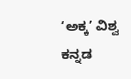‘ಅಕ್ಕ’ ವಿಶ್ವ ಕನ್ನಡ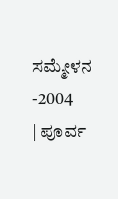ಸಮ್ಮೇಳನ -2004
| ಪೂರ್ವ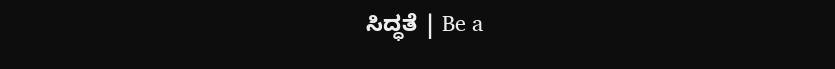ಸಿದ್ಧತೆ | Be a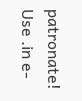patronate! Use .in e-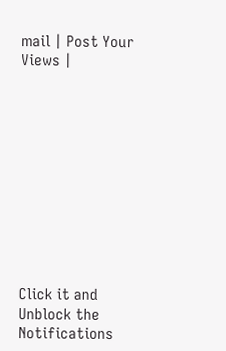mail | Post Your Views |











Click it and Unblock the Notifications